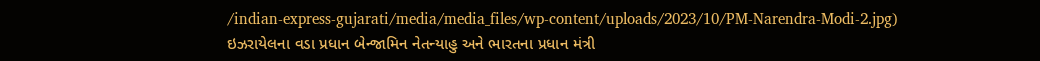/indian-express-gujarati/media/media_files/wp-content/uploads/2023/10/PM-Narendra-Modi-2.jpg)
ઇઝરાયેલના વડા પ્રધાન બેન્જામિન નેતન્યાહુ અને ભારતના પ્રધાન મંત્રી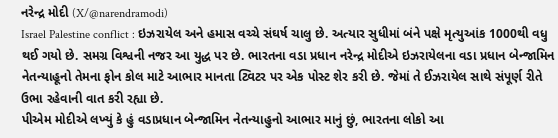નરેન્દ્ર મોદી (X/@narendramodi)
Israel Palestine conflict : ઇઝરાયેલ અને હમાસ વચ્ચે સંઘર્ષ ચાલુ છે. અત્યાર સુધીમાં બંને પક્ષે મૃત્યુઆંક 1000થી વધુ થઈ ગયો છે. સમગ્ર વિશ્વની નજર આ યુદ્ધ પર છે. ભારતના વડા પ્રધાન નરેન્દ્ર મોદીએ ઇઝરાયેલના વડા પ્રધાન બેન્જામિન નેતન્યાહૂનો તેમના ફોન કોલ માટે આભાર માનતા ટ્વિટર પર એક પોસ્ટ શેર કરી છે. જેમાં તે ઈઝરાયેલ સાથે સંપૂર્ણ રીતે ઉભા રહેવાની વાત કરી રહ્યા છે.
પીએમ મોદીએ લખ્યું કે હું વડાપ્રધાન બેન્જામિન નેતન્યાહુનો આભાર માનું છું, ભારતના લોકો આ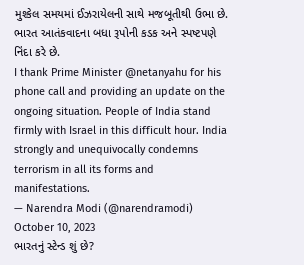મુશ્કેલ સમયમાં ઈઝરાયેલની સાથે મજબૂતીથી ઉભા છે. ભારત આતંકવાદના બધા રૂપોની કડક અને સ્પષ્ટપણે નિંદા કરે છે.
I thank Prime Minister @netanyahu for his phone call and providing an update on the ongoing situation. People of India stand firmly with Israel in this difficult hour. India strongly and unequivocally condemns terrorism in all its forms and manifestations.
— Narendra Modi (@narendramodi) October 10, 2023
ભારતનું સ્ટેન્ડ શું છે?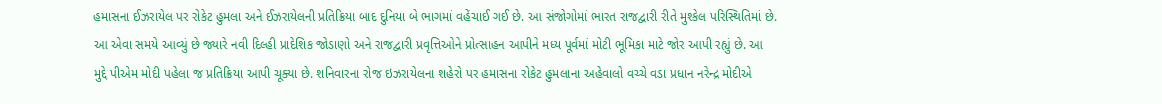હમાસના ઈઝરાયેલ પર રોકેટ હુમલા અને ઈઝરાયેલની પ્રતિક્રિયા બાદ દુનિયા બે ભાગમાં વહેંચાઈ ગઈ છે. આ સંજોગોમાં ભારત રાજદ્વારી રીતે મુશ્કેલ પરિસ્થિતિમાં છે. આ એવા સમયે આવ્યું છે જ્યારે નવી દિલ્હી પ્રાદેશિક જોડાણો અને રાજદ્વારી પ્રવૃત્તિઓને પ્રોત્સાહન આપીને મધ્ય પૂર્વમાં મોટી ભૂમિકા માટે જોર આપી રહ્યું છે. આ મુદ્દે પીએમ મોદી પહેલા જ પ્રતિક્રિયા આપી ચૂક્યા છે. શનિવારના રોજ ઇઝરાયેલના શહેરો પર હમાસના રોકેટ હુમલાના અહેવાલો વચ્ચે વડા પ્રધાન નરેન્દ્ર મોદીએ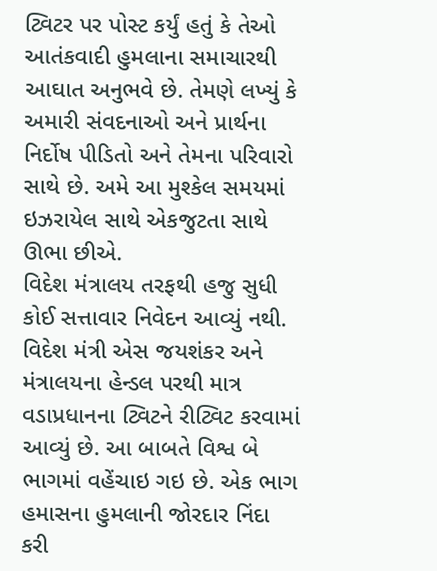ટ્વિટર પર પોસ્ટ કર્યું હતું કે તેઓ આતંકવાદી હુમલાના સમાચારથી આઘાત અનુભવે છે. તેમણે લખ્યું કે અમારી સંવદનાઓ અને પ્રાર્થના નિર્દોષ પીડિતો અને તેમના પરિવારો સાથે છે. અમે આ મુશ્કેલ સમયમાં ઇઝરાયેલ સાથે એકજુટતા સાથે ઊભા છીએ.
વિદેશ મંત્રાલય તરફથી હજુ સુધી કોઈ સત્તાવાર નિવેદન આવ્યું નથી. વિદેશ મંત્રી એસ જયશંકર અને મંત્રાલયના હેન્ડલ પરથી માત્ર વડાપ્રધાનના ટ્વિટને રીટ્વિટ કરવામાં આવ્યું છે. આ બાબતે વિશ્વ બે ભાગમાં વહેંચાઇ ગઇ છે. એક ભાગ હમાસના હુમલાની જોરદાર નિંદા કરી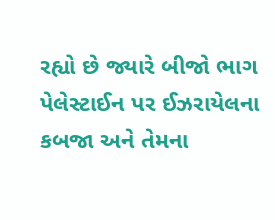રહ્યો છે જ્યારે બીજો ભાગ પેલેસ્ટાઈન પર ઈઝરાયેલના કબજા અને તેમના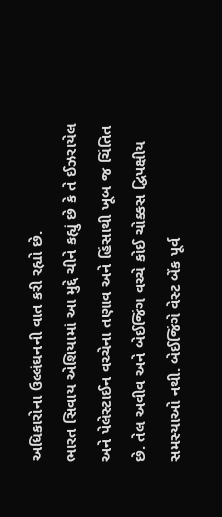અધિકારોના ઉલ્લંઘનની વાત કરી રહ્યો છે.
ભારત સિવાય એશિયામાં આ મુદ્દે ચીને કહ્યું છે કે તે ઈઝરાયેલ અને પેલેસ્ટાઈન વચ્ચેના તણાવ અને હિંસાથી ખૂબ જ ચિંતિત છે. તેલ અવીવ અને બેઈજિંગ વચ્ચે કોઈ ચોક્કસ દ્વિપક્ષીય સમસ્યાઓ નથી. બેઈજિંગે વેસ્ટ બેંક પૂર્વ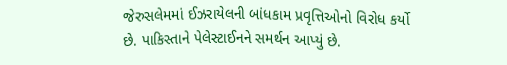જેરુસલેમમાં ઈઝરાયેલની બાંધકામ પ્રવૃત્તિઓનો વિરોધ કર્યો છે. પાકિસ્તાને પેલેસ્ટાઈનને સમર્થન આપ્યું છે.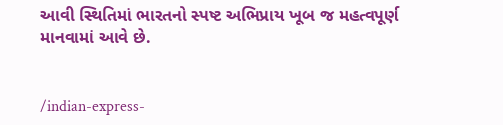આવી સ્થિતિમાં ભારતનો સ્પષ્ટ અભિપ્રાય ખૂબ જ મહત્વપૂર્ણ માનવામાં આવે છે.


/indian-express-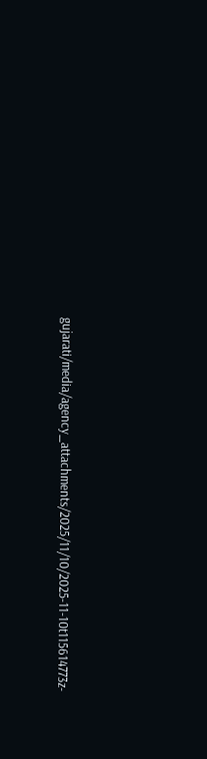gujarati/media/agency_attachments/2025/11/10/2025-11-10t115614773z-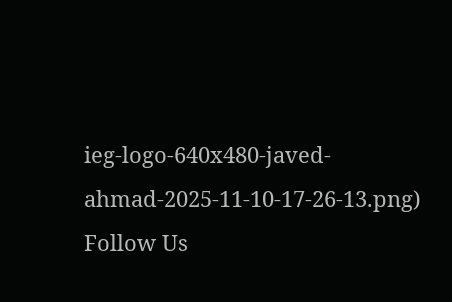ieg-logo-640x480-javed-ahmad-2025-11-10-17-26-13.png)
Follow Us